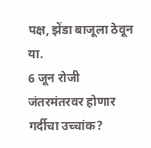पक्ष, झेंडा बाजूला ठेवून या.
6 जून रोजी जंतरमंतरवर होणार गर्दीचा उच्चांक?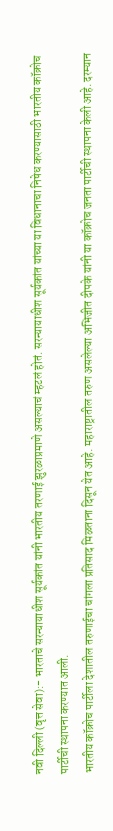नवी दिल्ली (वृत्त सेवा):- भारताचे सरन्यायाधीश सूर्यकांत यांनी भारतीय तरणाई झुरळाप्रमाणे असल्याचं म्हटलं होतं. सरन्यायाधीश सूर्यकांत यांच्या या विधानाचा निषेध करण्यासाठी भारतीय कॉक्रोच पार्टीची स्थापना करण्यात आली.
भारतीय कॉक्रोच पार्टीला देशातील तरुणाईचा चांगला प्रतिसाद मिळताना दिसून येत आहे. महाराष्ट्रातील तरुण असलेल्या अभिजीत दीपके यांनी या कॉक्रोच जनता पार्टीची स्थापना केली आहे. दरम्यान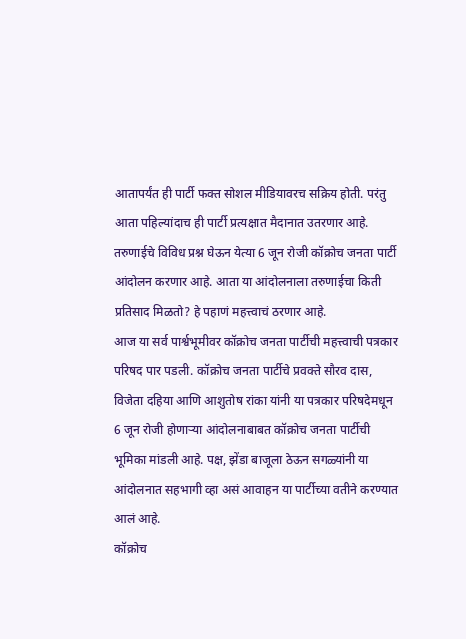आतापर्यंत ही पार्टी फक्त सोशल मीडियावरच सक्रिय होती. परंतु आता पहिल्यांदाच ही पार्टी प्रत्यक्षात मैदानात उतरणार आहे. तरुणाईचे विविध प्रश्न घेऊन येत्या 6 जून रोजी कॉक्रोच जनता पार्टी आंदोलन करणार आहे. आता या आंदोलनाला तरुणाईचा किती प्रतिसाद मिळतो? हे पहाणं महत्त्वाचं ठरणार आहे.
आज या सर्व पार्श्वभूमीवर कॉक्रोच जनता पार्टीची महत्त्वाची पत्रकार परिषद पार पडली. कॉक्रोच जनता पार्टीचे प्रवक्ते सौरव दास, विजेता दहिया आणि आशुतोष रांका यांनी या पत्रकार परिषदेमधून 6 जून रोजी होणाऱ्या आंदोलनाबाबत कॉक्रोच जनता पार्टीची भूमिका मांडली आहे. पक्ष, झेंडा बाजूला ठेऊन सगळ्यांनी या आंदोलनात सहभागी व्हा असं आवाहन या पार्टीच्या वतीने करण्यात आलं आहे.
कॉक्रोच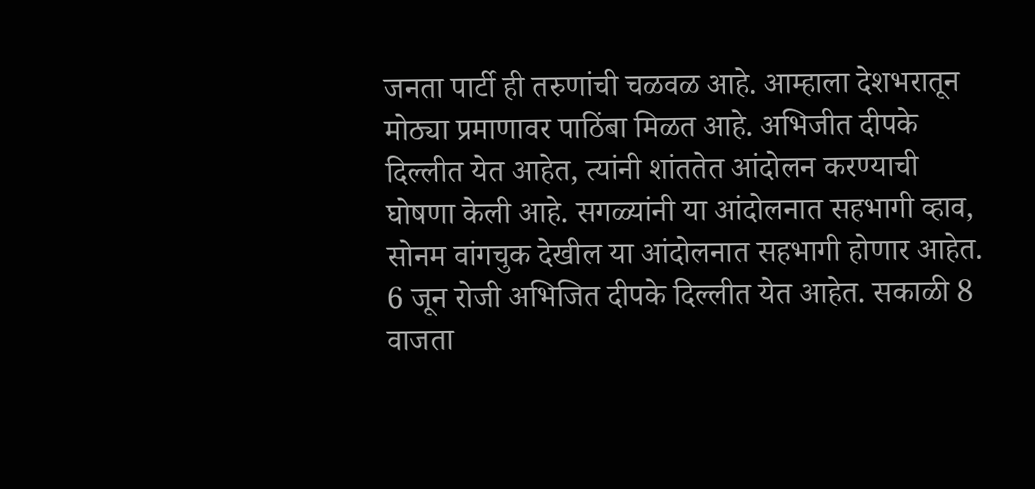जनता पार्टी ही तरुणांची चळवळ आहे. आम्हाला देशभरातून मोठ्या प्रमाणावर पाठिंबा मिळत आहे. अभिजीत दीपके दिल्लीत येत आहेत, त्यांनी शांततेत आंदोलन करण्याची घोषणा केली आहे. सगळ्यांनी या आंदोलनात सहभागी व्हाव, सोनम वांगचुक देखील या आंदोलनात सहभागी होणार आहेत. 6 जून रोजी अभिजित दीपके दिल्लीत येत आहेत. सकाळी 8 वाजता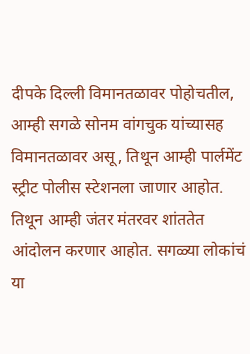दीपके दिल्ली विमानतळावर पोहोचतील, आम्ही सगळे सोनम वांगचुक यांच्यासह विमानतळावर असू, तिथून आम्ही पार्लमेंट स्ट्रीट पोलीस स्टेशनला जाणार आहोत. तिथून आम्ही जंतर मंतरवर शांततेत आंदोलन करणार आहोत. सगळ्या लोकांचं या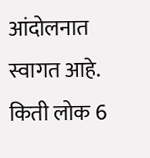आंदोलनात स्वागत आहे. किती लोक 6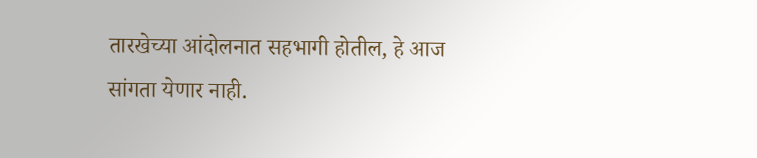तारखेच्या आंदोलनात सहभागी होतील, हे आज सांगता येणार नाही.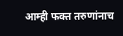आम्ही फक्त तरुणांनाच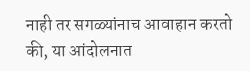नाही तर सगळ्यांनाच आवाहान करतो की, या आंदोलनात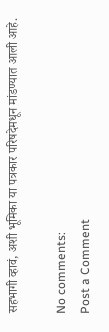सहभागी व्हावं, अशी भूमिका या पत्रकार परिषदेमधून मांडण्यात आली आहे.

No comments:
Post a Comment